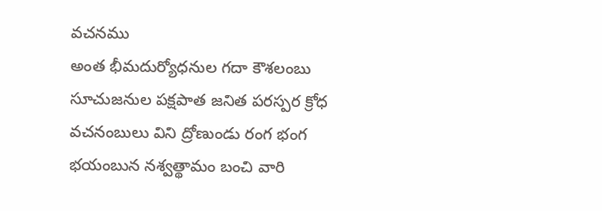వచనము
అంత భీమదుర్యోధనుల గదా కౌశలంబు సూచుజనుల పక్షపాత జనిత పరస్పర క్రోధ వచనంబులు విని ద్రోణుండు రంగ భంగ భయంబున నశ్వత్థామం బంచి వారి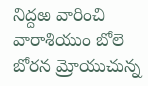నిద్దఱ వారించి వారాశియుం బోలె బోరన మ్రోయుచున్న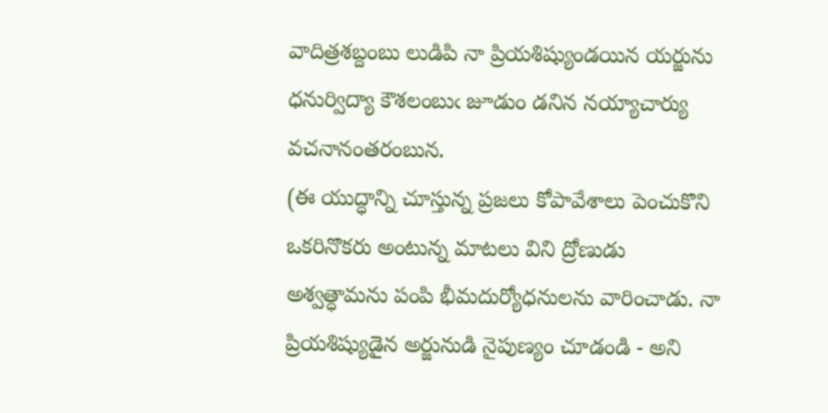వాదిత్రశబ్దంబు లుడిపి నా ప్రియశిష్యుండయిన యర్జును ధనుర్విద్యా కౌశలంబుఁ జూడుం డనిన నయ్యాచార్యు వచనానంతరంబున.
(ఈ యుద్ధాన్ని చూస్తున్న ప్రజలు కోపావేశాలు పెంచుకొని ఒకరినొకరు అంటున్న మాటలు విని ద్రోణుడు అశ్వత్ధామను పంపి భీమదుర్యోధనులను వారించాడు. నా ప్రియశిష్యుడైన అర్జునుడి నైపుణ్యం చూడండి - అని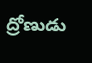ద్రోణుడు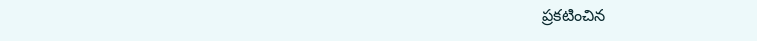ప్రకటించిన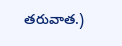తరువాత.)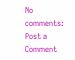No comments:
Post a Comment